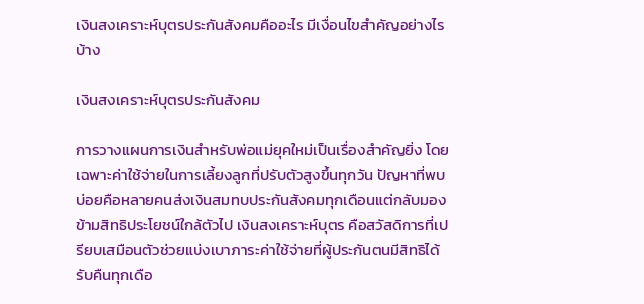เงินสงเคราะห์บุตรประกันสังคมคืออะไร มีเงื่อนไขสำคัญอย่างไรบ้าง

เงินสงเคราะห์บุตรประกันสังคม

การวางแผนการเงินสำหรับพ่อแม่ยุคใหม่เป็นเรื่องสำคัญยิ่ง โดยเฉพาะค่าใช้จ่ายในการเลี้ยงลูกที่ปรับตัวสูงขึ้นทุกวัน ปัญหาที่พบบ่อยคือหลายคนส่งเงินสมทบประกันสังคมทุกเดือนแต่กลับมองข้ามสิทธิประโยชน์ใกล้ตัวไป เงินสงเคราะห์บุตร คือสวัสดิการที่เปรียบเสมือนตัวช่วยแบ่งเบาภาระค่าใช้จ่ายที่ผู้ประกันตนมีสิทธิได้รับคืนทุกเดือ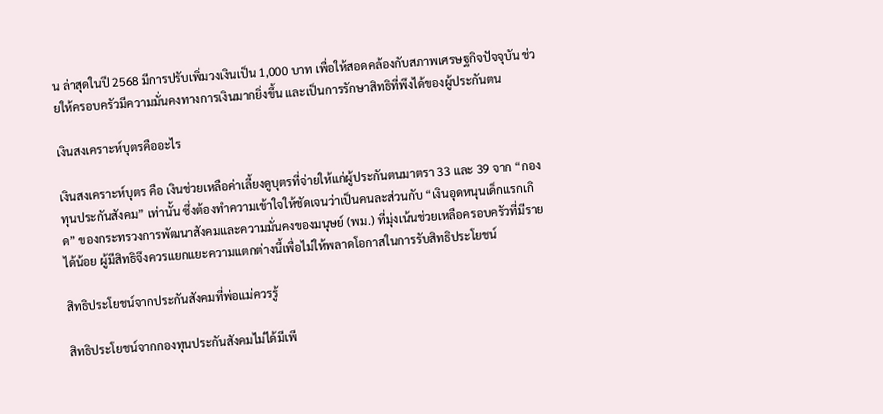น ล่าสุดในปี 2568 มีการปรับเพิ่มวงเงินเป็น 1,000 บาท เพื่อให้สอดคล้องกับสภาพเศรษฐกิจปัจจุบัน ช่วยให้ครอบครัวมีความมั่นคงทางการเงินมากยิ่งขึ้น และเป็นการรักษาสิทธิที่พึงได้ของผู้ประกันตน

เงินสงเคราะห์บุตรคืออะไร

เงินสงเคราะห์บุตร คือ เงินช่วยเหลือค่าเลี้ยงดูบุตรที่จ่ายให้แก่ผู้ประกันตนมาตรา 33 และ 39 จาก “กองทุนประกันสังคม” เท่านั้น ซึ่งต้องทำความเข้าใจให้ชัดเจนว่าเป็นคนละส่วนกับ “เงินอุดหนุนเด็กแรกเกิด” ของกระทรวงการพัฒนาสังคมและความมั่นคงของมนุษย์ (พม.) ที่มุ่งเน้นช่วยเหลือครอบครัวที่มีรายได้น้อย ผู้มีสิทธิจึงควรแยกแยะความแตกต่างนี้เพื่อไม่ให้พลาดโอกาสในการรับสิทธิประโยชน์

สิทธิประโยชน์จากประกันสังคมที่พ่อแม่ควรรู้

สิทธิประโยชน์จากกองทุนประกันสังคมไม่ได้มีเพี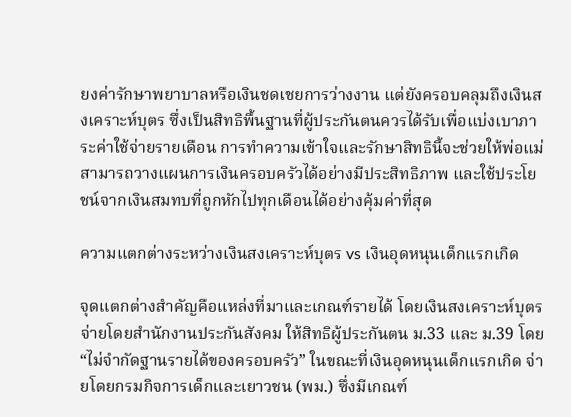ยงค่ารักษาพยาบาลหรือเงินชดเชยการว่างงาน แต่ยังครอบคลุมถึงเงินสงเคราะห์บุตร ซึ่งเป็นสิทธิพื้นฐานที่ผู้ประกันตนควรได้รับเพื่อแบ่งเบาภาระค่าใช้จ่ายรายเดือน การทำความเข้าใจและรักษาสิทธินี้จะช่วยให้พ่อแม่สามารถวางแผนการเงินครอบครัวได้อย่างมีประสิทธิภาพ และใช้ประโยชน์จากเงินสมทบที่ถูกหักไปทุกเดือนได้อย่างคุ้มค่าที่สุด

ความแตกต่างระหว่างเงินสงเคราะห์บุตร vs เงินอุดหนุนเด็กแรกเกิด

จุดแตกต่างสำคัญคือแหล่งที่มาและเกณฑ์รายได้ โดยเงินสงเคราะห์บุตรจ่ายโดยสำนักงานประกันสังคม ให้สิทธิผู้ประกันตน ม.33 และ ม.39 โดย “ไม่จำกัดฐานรายได้ของครอบครัว” ในขณะที่เงินอุดหนุนเด็กแรกเกิด จ่ายโดยกรมกิจการเด็กและเยาวชน (พม.) ซึ่งมีเกณฑ์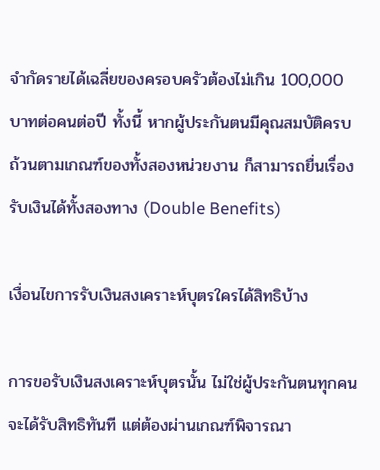จำกัดรายได้เฉลี่ยของครอบครัวต้องไม่เกิน 100,000 บาทต่อคนต่อปี ทั้งนี้ หากผู้ประกันตนมีคุณสมบัติครบถ้วนตามเกณฑ์ของทั้งสองหน่วยงาน ก็สามารถยื่นเรื่องรับเงินได้ทั้งสองทาง (Double Benefits)

เงื่อนไขการรับเงินสงเคราะห์บุตรใครได้สิทธิบ้าง

การขอรับเงินสงเคราะห์บุตรนั้น ไม่ใช่ผู้ประกันตนทุกคนจะได้รับสิทธิทันที แต่ต้องผ่านเกณฑ์พิจารณา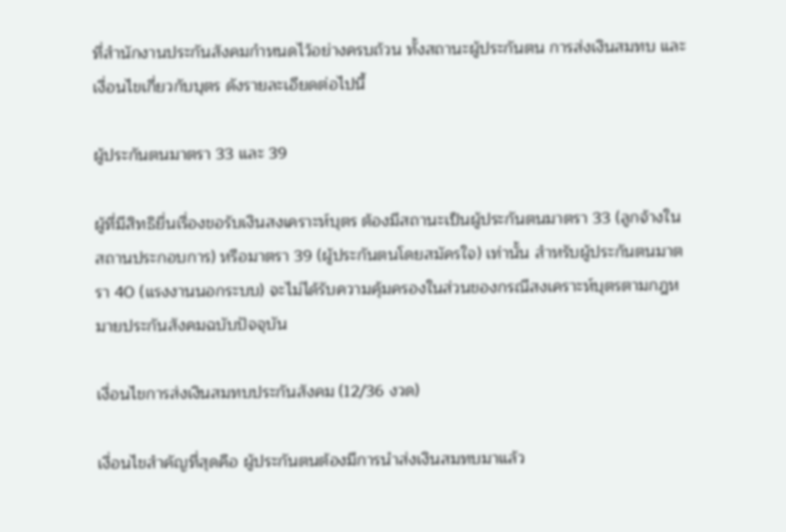ที่สำนักงานประกันสังคมกำหนดไว้อย่างครบถ้วน ทั้งสถานะผู้ประกันตน การส่งเงินสมทบ และเงื่อนไขเกี่ยวกับบุตร ดังรายละเอียดต่อไปนี้

ผู้ประกันตนมาตรา 33 และ 39

ผู้ที่มีสิทธิยื่นเรื่องขอรับเงินสงเคราะห์บุตร ต้องมีสถานะเป็นผู้ประกันตนมาตรา 33 (ลูกจ้างในสถานประกอบการ) หรือมาตรา 39 (ผู้ประกันตนโดยสมัครใจ) เท่านั้น สำหรับผู้ประกันตนมาตรา 40 (แรงงานนอกระบบ) จะไม่ได้รับความคุ้มครองในส่วนของกรณีสงเคราะห์บุตรตามกฎหมายประกันสังคมฉบับปัจจุบัน

เงื่อนไขการส่งเงินสมทบประกันสังคม (12/36 งวด)

เงื่อนไขสำคัญที่สุดคือ ผู้ประกันตนต้องมีการนำส่งเงินสมทบมาแล้ว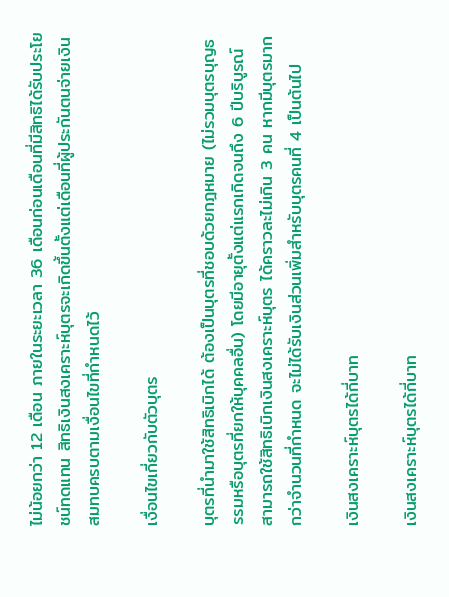ไม่น้อยกว่า 12 เดือน ภายในระยะเวลา 36 เดือนก่อนเดือนที่มีสิทธิได้รับประโยชน์ทดแทน สิทธิเงินสงเคราะห์บุตรจะเกิดขึ้นตั้งแต่เดือนที่ผู้ประกันตนจ่ายเงินสมทบครบตามเงื่อนไขที่กำหนดไว้

เงื่อนไขเกี่ยวกับตัวบุตร

บุตรที่นำมาใช้สิทธิเบิกได้ ต้องเป็นบุตรที่ชอบด้วยกฎหมาย (ไม่รวมบุตรบุญธรรมหรือบุตรที่ยกให้บุคคลอื่น) โดยมีอายุตั้งแต่แรกเกิดจนถึง 6 ปีบริบูรณ์ สามารถใช้สิทธิเบิกเงินสงเคราะห์บุตร ได้คราวละไม่เกิน 3 คน หากมีบุตรมากกว่าจำนวนที่กำหนด จะไม่ได้รับเงินส่วนเพิ่มสำหรับบุตรคนที่ 4 เป็นต้นไป

เงินสงเคราะห์บุตรได้กี่บาท

เงินสงเคราะห์บุตรได้กี่บาท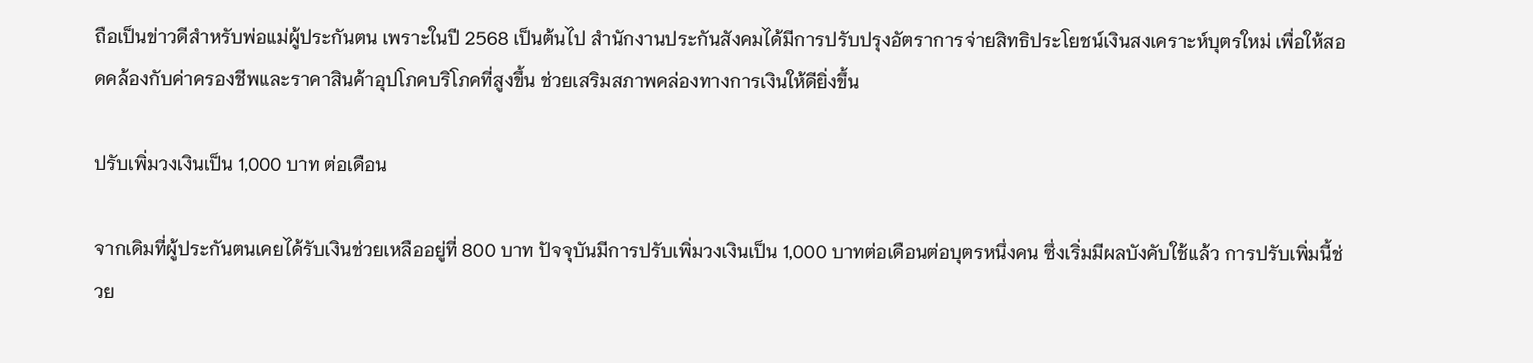ถือเป็นข่าวดีสำหรับพ่อแม่ผู้ประกันตน เพราะในปี 2568 เป็นต้นไป สำนักงานประกันสังคมได้มีการปรับปรุงอัตราการจ่ายสิทธิประโยชน์เงินสงเคราะห์บุตรใหม่ เพื่อให้สอดคล้องกับค่าครองชีพและราคาสินค้าอุปโภคบริโภคที่สูงขึ้น ช่วยเสริมสภาพคล่องทางการเงินให้ดียิ่งขึ้น

ปรับเพิ่มวงเงินเป็น 1,000 บาท ต่อเดือน

จากเดิมที่ผู้ประกันตนเคยได้รับเงินช่วยเหลืออยู่ที่ 800 บาท ปัจจุบันมีการปรับเพิ่มวงเงินเป็น 1,000 บาทต่อเดือนต่อบุตรหนึ่งคน ซึ่งเริ่มมีผลบังคับใช้แล้ว การปรับเพิ่มนี้ช่วย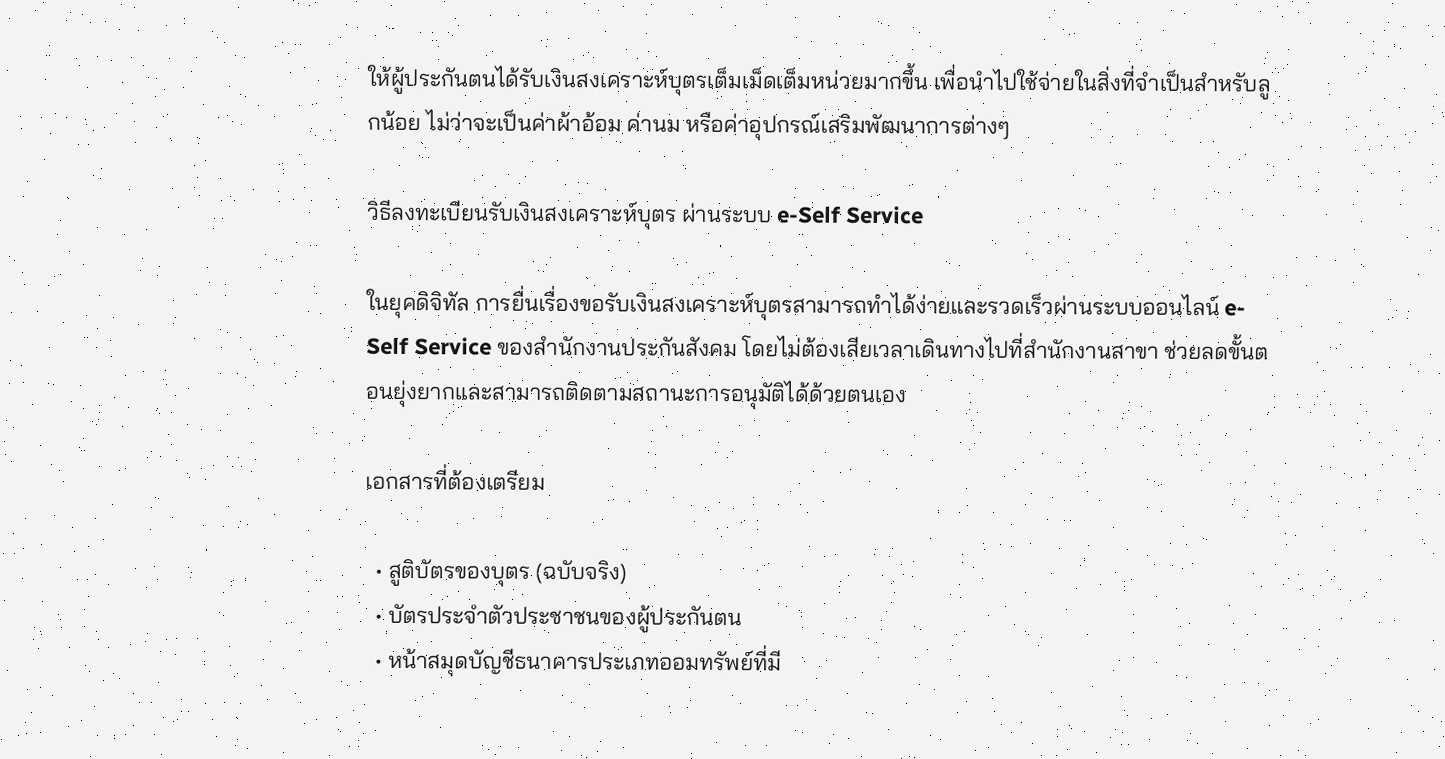ให้ผู้ประกันตนได้รับเงินสงเคราะห์บุตรเต็มเม็ดเต็มหน่วยมากขึ้น เพื่อนำไปใช้จ่ายในสิ่งที่จำเป็นสำหรับลูกน้อย ไม่ว่าจะเป็นค่าผ้าอ้อม ค่านม หรือค่าอุปกรณ์เสริมพัฒนาการต่างๆ

วิธีลงทะเบียนรับเงินสงเคราะห์บุตร ผ่านระบบ e-Self Service

ในยุคดิจิทัล การยื่นเรื่องขอรับเงินสงเคราะห์บุตรสามารถทำได้ง่ายและรวดเร็วผ่านระบบออนไลน์ e-Self Service ของสำนักงานประกันสังคม โดยไม่ต้องเสียเวลาเดินทางไปที่สำนักงานสาขา ช่วยลดขั้นตอนยุ่งยากและสามารถติดตามสถานะการอนุมัติได้ด้วยตนเอง

เอกสารที่ต้องเตรียม

  • สูติบัตรของบุตร (ฉบับจริง)
  • บัตรประจำตัวประชาชนของผู้ประกันตน
  • หน้าสมุดบัญชีธนาคารประเภทออมทรัพย์ที่มี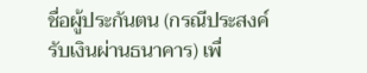ชื่อผู้ประกันตน (กรณีประสงค์รับเงินผ่านธนาคาร) เพื่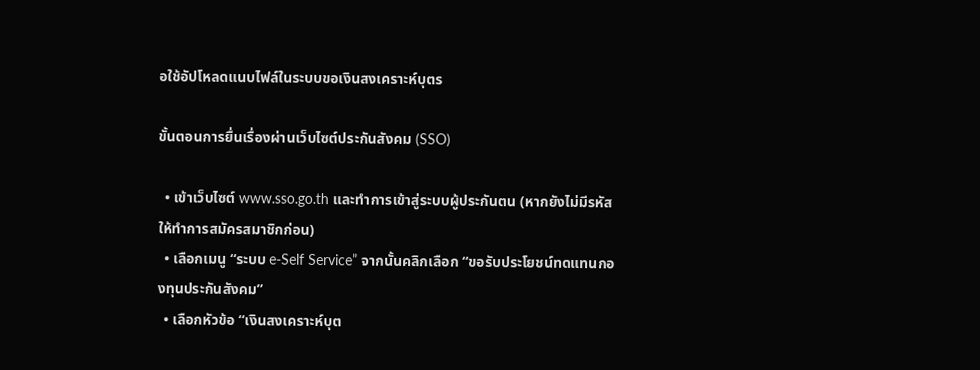อใช้อัปโหลดแนบไฟล์ในระบบขอเงินสงเคราะห์บุตร

ขั้นตอนการยื่นเรื่องผ่านเว็บไซต์ประกันสังคม (SSO)

  • เข้าเว็บไซต์ www.sso.go.th และทำการเข้าสู่ระบบผู้ประกันตน (หากยังไม่มีรหัสให้ทำการสมัครสมาชิกก่อน)
  • เลือกเมนู “ระบบ e-Self Service” จากนั้นคลิกเลือก “ขอรับประโยชน์ทดแทนกองทุนประกันสังคม”
  • เลือกหัวข้อ “เงินสงเคราะห์บุต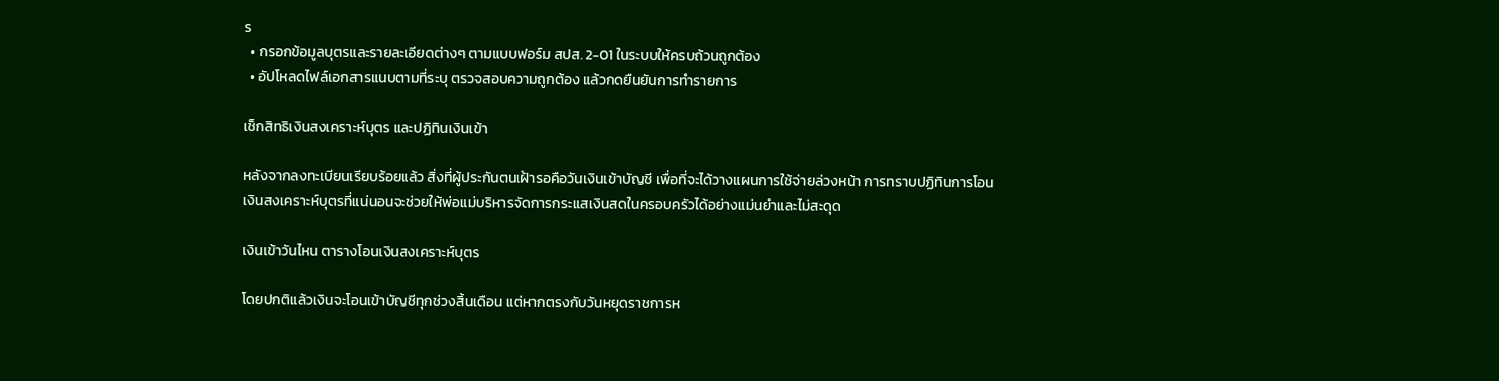ร
  • กรอกข้อมูลบุตรและรายละเอียดต่างๆ ตามแบบฟอร์ม สปส. 2-01 ในระบบให้ครบถ้วนถูกต้อง
  • อัปโหลดไฟล์เอกสารแนบตามที่ระบุ ตรวจสอบความถูกต้อง แล้วกดยืนยันการทำรายการ

เช็กสิทธิเงินสงเคราะห์บุตร และปฏิทินเงินเข้า

หลังจากลงทะเบียนเรียบร้อยแล้ว สิ่งที่ผู้ประกันตนเฝ้ารอคือวันเงินเข้าบัญชี เพื่อที่จะได้วางแผนการใช้จ่ายล่วงหน้า การทราบปฏิทินการโอนเงินสงเคราะห์บุตรที่แน่นอนจะช่วยให้พ่อแม่บริหารจัดการกระแสเงินสดในครอบครัวได้อย่างแม่นยำและไม่สะดุด

เงินเข้าวันไหน ตารางโอนเงินสงเคราะห์บุตร

โดยปกติแล้วเงินจะโอนเข้าบัญชีทุกช่วงสิ้นเดือน แต่หากตรงกับวันหยุดราชการห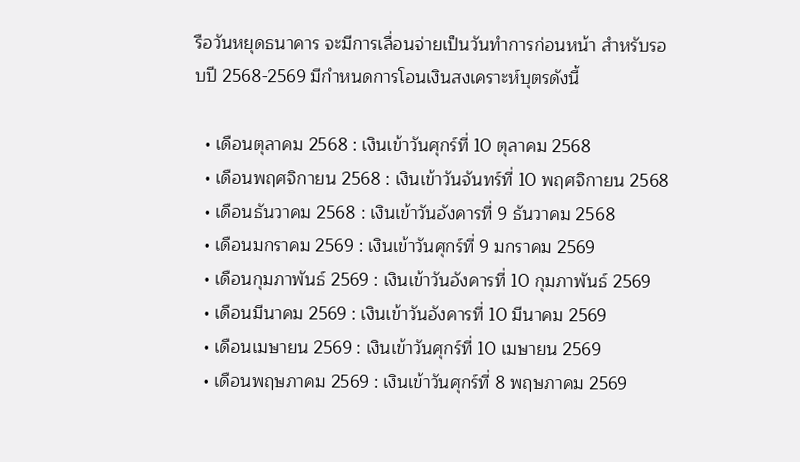รือวันหยุดธนาคาร จะมีการเลื่อนจ่ายเป็นวันทำการก่อนหน้า สำหรับรอบปี 2568-2569 มีกำหนดการโอนเงินสงเคราะห์บุตรดังนี้

  • เดือนตุลาคม 2568 : เงินเข้าวันศุกร์ที่ 10 ตุลาคม 2568
  • เดือนพฤศจิกายน 2568 : เงินเข้าวันจันทร์ที่ 10 พฤศจิกายน 2568
  • เดือนธันวาคม 2568 : เงินเข้าวันอังคารที่ 9 ธันวาคม 2568
  • เดือนมกราคม 2569 : เงินเข้าวันศุกร์ที่ 9 มกราคม 2569
  • เดือนกุมภาพันธ์ 2569 : เงินเข้าวันอังคารที่ 10 กุมภาพันธ์ 2569
  • เดือนมีนาคม 2569 : เงินเข้าวันอังคารที่ 10 มีนาคม 2569
  • เดือนเมษายน 2569 : เงินเข้าวันศุกร์ที่ 10 เมษายน 2569
  • เดือนพฤษภาคม 2569 : เงินเข้าวันศุกร์ที่ 8 พฤษภาคม 2569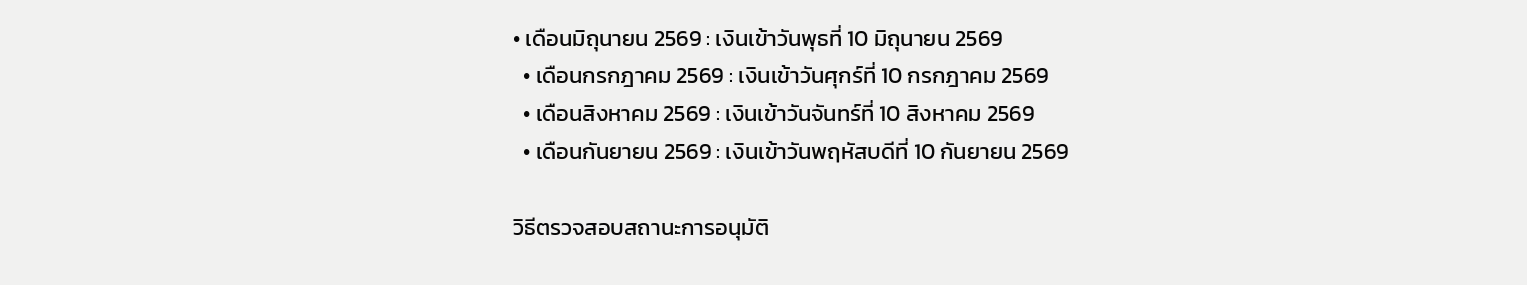• เดือนมิถุนายน 2569 : เงินเข้าวันพุธที่ 10 มิถุนายน 2569
  • เดือนกรกฎาคม 2569 : เงินเข้าวันศุกร์ที่ 10 กรกฎาคม 2569
  • เดือนสิงหาคม 2569 : เงินเข้าวันจันทร์ที่ 10 สิงหาคม 2569
  • เดือนกันยายน 2569 : เงินเข้าวันพฤหัสบดีที่ 10 กันยายน 2569

วิธีตรวจสอบสถานะการอนุมัติ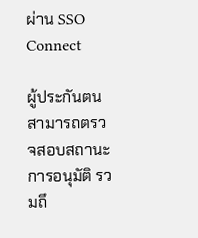ผ่าน SSO Connect

ผู้ประกันตนสามารถตรวจสอบสถานะการอนุมัติ รวมถึ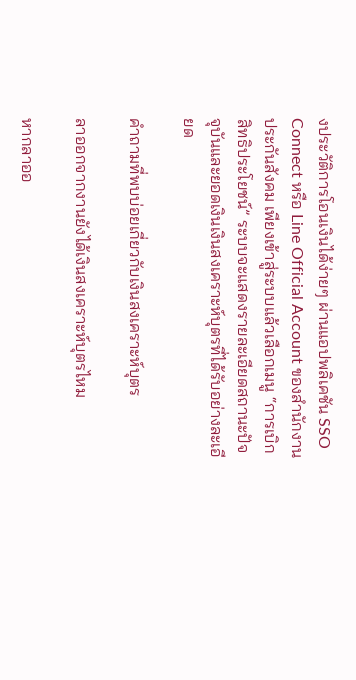งประวัติการโอนเงินได้ง่ายๆ ผ่านแอปพลิเคชัน SSO Connect หรือ Line Official Account ของสำนักงานประกันสังคม เพียงเข้าสู่ระบบแล้วเลือกเมนู “การเบิกสิทธิประโยชน์” ระบบจะแสดงรายละเอียดสถานะปัจจุบันและยอดเงินเงินสงเคราะห์บุตรที่ได้รับอย่างละเอียด

คำถามที่พบบ่อยเกี่ยวกับเงินสงเคราะห์บุตร

ลาออกจากงานยังได้เงินสงเคราะห์บุตรไหม

หากลาออ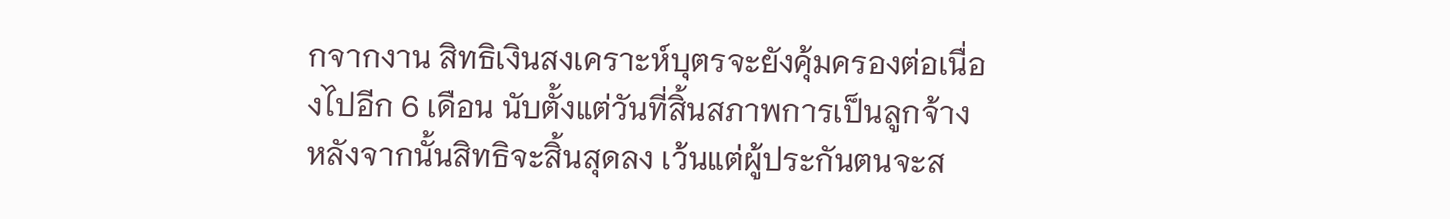กจากงาน สิทธิเงินสงเคราะห์บุตรจะยังคุ้มครองต่อเนื่องไปอีก 6 เดือน นับตั้งแต่วันที่สิ้นสภาพการเป็นลูกจ้าง หลังจากนั้นสิทธิจะสิ้นสุดลง เว้นแต่ผู้ประกันตนจะส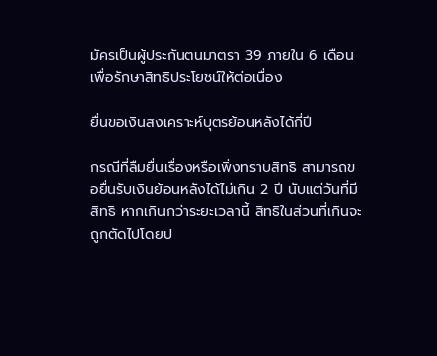มัครเป็นผู้ประกันตนมาตรา 39 ภายใน 6 เดือน เพื่อรักษาสิทธิประโยชน์ให้ต่อเนื่อง

ยื่นขอเงินสงเคราะห์บุตรย้อนหลังได้กี่ปี

กรณีที่ลืมยื่นเรื่องหรือเพิ่งทราบสิทธิ สามารถขอยื่นรับเงินย้อนหลังได้ไม่เกิน 2 ปี นับแต่วันที่มีสิทธิ หากเกินกว่าระยะเวลานี้ สิทธิในส่วนที่เกินจะถูกตัดไปโดยป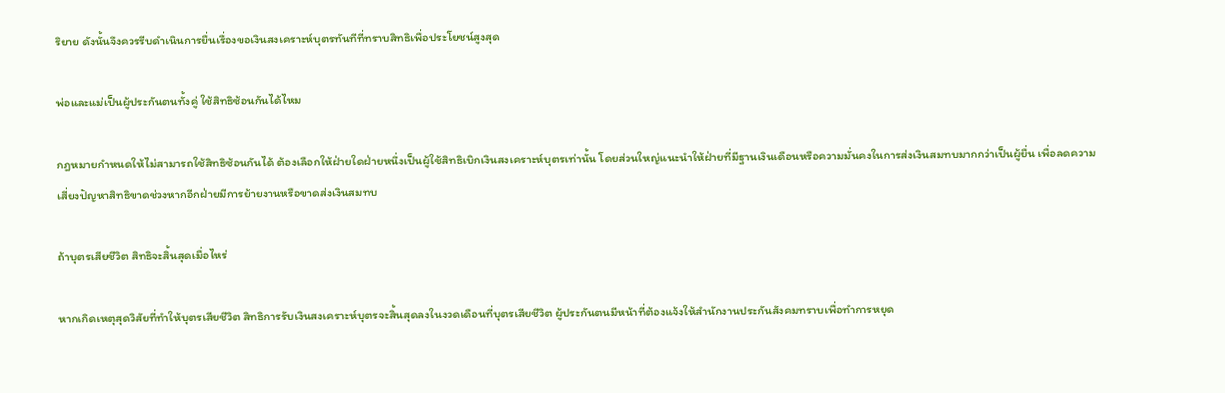ริยาย ดังนั้นจึงควรรีบดำเนินการยื่นเรื่องขอเงินสงเคราะห์บุตรทันทีที่ทราบสิทธิเพื่อประโยชน์สูงสุด

พ่อและแม่เป็นผู้ประกันตนทั้งคู่ ใช้สิทธิซ้อนกันได้ไหม

กฎหมายกำหนดให้ไม่สามารถใช้สิทธิซ้อนกันได้ ต้องเลือกให้ฝ่ายใดฝ่ายหนึ่งเป็นผู้ใช้สิทธิเบิกเงินสงเคราะห์บุตรเท่านั้น โดยส่วนใหญ่แนะนำให้ฝ่ายที่มีฐานเงินเดือนหรือความมั่นคงในการส่งเงินสมทบมากกว่าเป็นผู้ยื่น เพื่อลดความเสี่ยงปัญหาสิทธิขาดช่วงหากอีกฝ่ายมีการย้ายงานหรือขาดส่งเงินสมทบ

ถ้าบุตรเสียชีวิต สิทธิจะสิ้นสุดเมื่อไหร่

หากเกิดเหตุสุดวิสัยที่ทำให้บุตรเสียชีวิต สิทธิการรับเงินสงเคราะห์บุตรจะสิ้นสุดลงในงวดเดือนที่บุตรเสียชีวิต ผู้ประกันตนมีหน้าที่ต้องแจ้งให้สำนักงานประกันสังคมทราบเพื่อทำการหยุด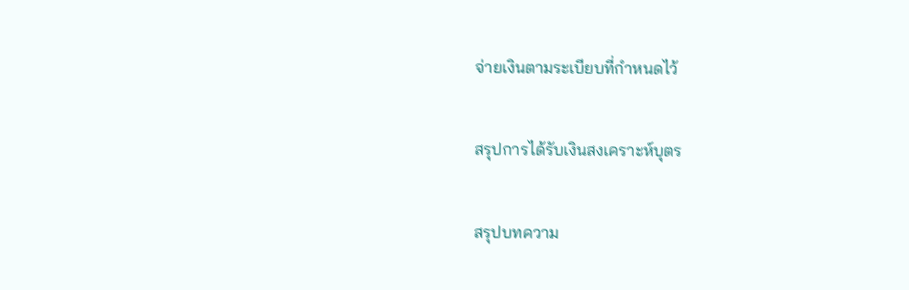จ่ายเงินตามระเบียบที่กำหนดไว้

สรุปการได้รับเงินสงเคราะห์บุตร

สรุปบทความ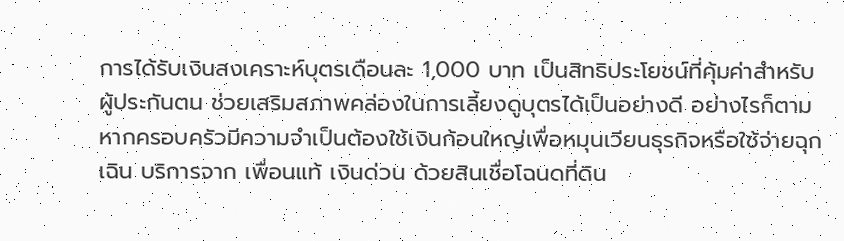การได้รับเงินสงเคราะห์บุตรเดือนละ 1,000 บาท เป็นสิทธิประโยชน์ที่คุ้มค่าสำหรับผู้ประกันตน ช่วยเสริมสภาพคล่องในการเลี้ยงดูบุตรได้เป็นอย่างดี อย่างไรก็ตาม หากครอบครัวมีความจำเป็นต้องใช้เงินก้อนใหญ่เพื่อหมุนเวียนธุรกิจหรือใช้จ่ายฉุกเฉิน บริการจาก เพื่อนแท้ เงินด่วน ด้วยสินเชื่อโฉนดที่ดิน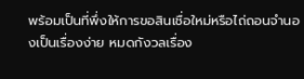พร้อมเป็นที่พึ่งให้การขอสินเชื่อใหม่หรือไถ่ถอนจำนองเป็นเรื่องง่าย หมดกังวลเรื่อง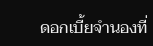ดอกเบี้ยจำนองที่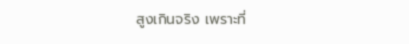สูงเกินจริง เพราะที่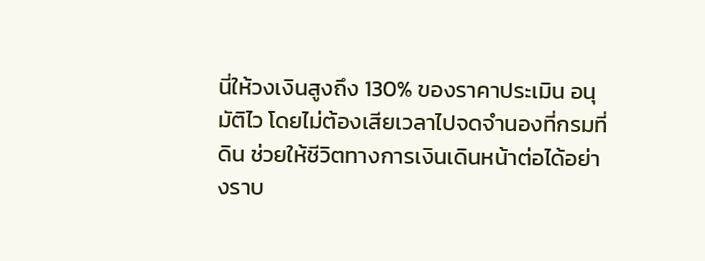นี่ให้วงเงินสูงถึง 130% ของราคาประเมิน อนุมัติไว โดยไม่ต้องเสียเวลาไปจดจำนองที่กรมที่ดิน ช่วยให้ชีวิตทางการเงินเดินหน้าต่อได้อย่างราบ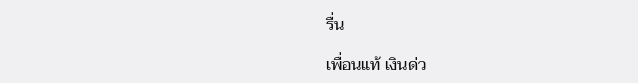รื่น

เพื่อนแท้ เงินด่ว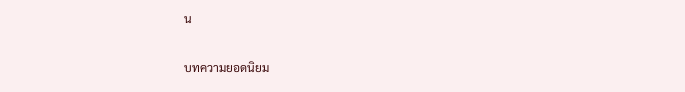น

บทความยอดนิยม